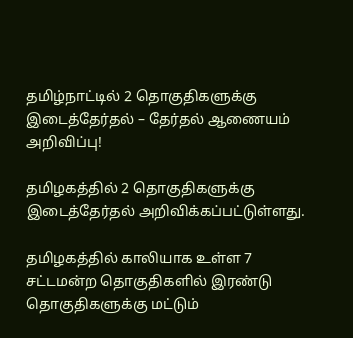தமிழ்நாட்டில் 2 தொகுதிகளுக்கு இடைத்தேர்தல் – தேர்தல் ஆணையம் அறிவிப்பு!

தமிழகத்தில் 2 தொகுதிகளுக்கு இடைத்தேர்தல் அறிவிக்கப்பட்டுள்ளது.

தமிழகத்தில் காலியாக உள்ள 7 சட்டமன்ற தொகுதிகளில் இரண்டு தொகுதிகளுக்கு மட்டும்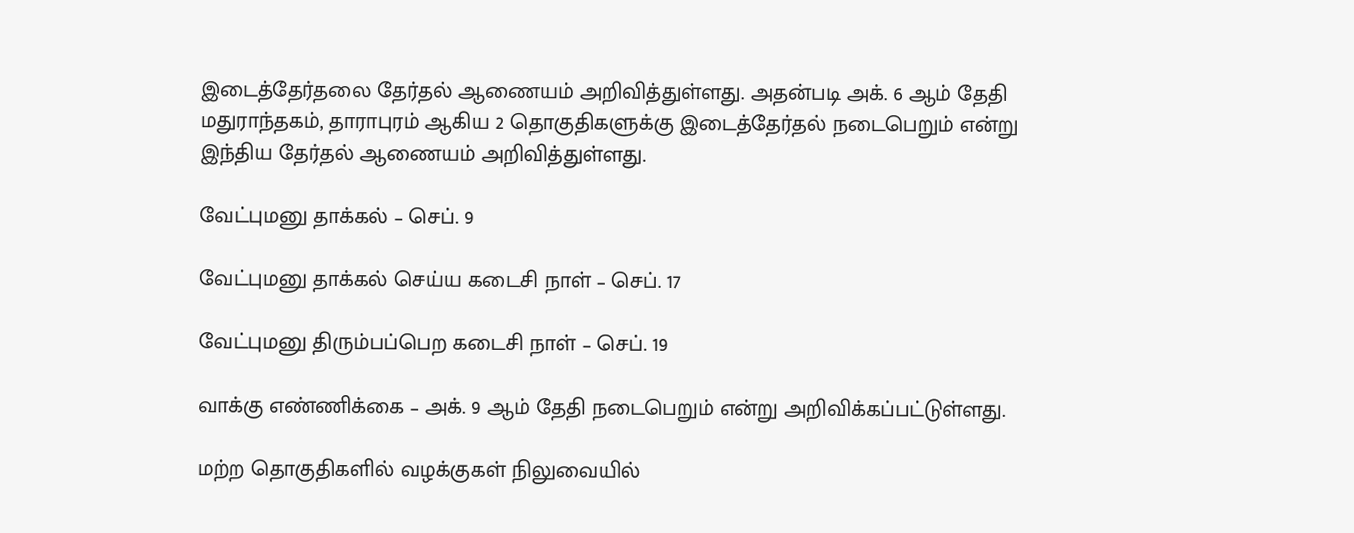இடைத்தேர்தலை தேர்தல் ஆணையம் அறிவித்துள்ளது. அதன்படி அக். 6 ஆம் தேதி மதுராந்தகம், தாராபுரம் ஆகிய 2 தொகுதிகளுக்கு இடைத்தேர்தல் நடைபெறும் என்று இந்திய தேர்தல் ஆணையம் அறிவித்துள்ளது.

வேட்புமனு தாக்கல் – செப். 9

வேட்புமனு தாக்கல் செய்ய கடைசி நாள் – செப். 17

வேட்புமனு திரும்பப்பெற கடைசி நாள் – செப். 19

வாக்கு எண்ணிக்கை – அக். 9 ஆம் தேதி நடைபெறும் என்று அறிவிக்கப்பட்டுள்ளது.

மற்ற தொகுதிகளில் வழக்குகள் நிலுவையில்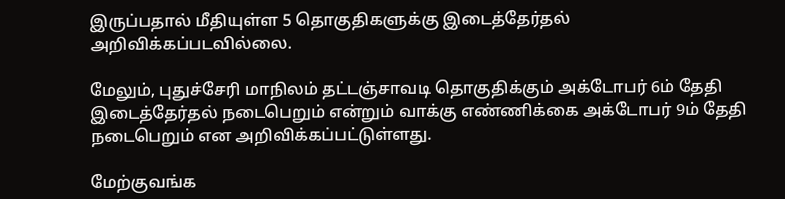இருப்பதால் மீதியுள்ள 5 தொகுதிகளுக்கு இடைத்தேர்தல் அறிவிக்கப்படவில்லை.

மேலும், புதுச்சேரி மாநிலம் தட்டஞ்சாவடி தொகுதிக்கும் அக்டோபர் 6ம் தேதி இடைத்தேர்தல் நடைபெறும் என்றும் வாக்கு எண்ணிக்கை அக்டோபர் 9ம் தேதி நடைபெறும் என அறிவிக்கப்பட்டுள்ளது.

மேற்குவங்க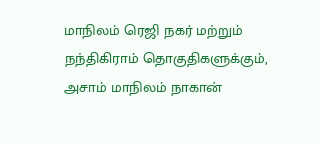மாநிலம் ரெஜி நகர் மற்றும் நந்திகிராம் தொகுதிகளுக்கும், அசாம் மாநிலம் நாகான்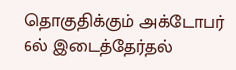தொகுதிக்கும் அக்டோபர் 6ல் இடைத்தேர்தல்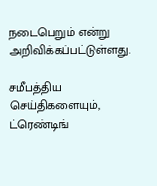நடைபெறும் என்று அறிவிக்கப்பட்டுள்ளது.

சமீபத்திய செய்திகளையும், ட்ரெண்டிங்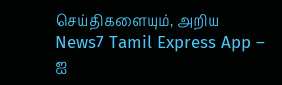செய்திகளையும், அறிய News7 Tamil Express App – ஐ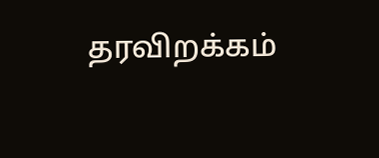தரவிறக்கம்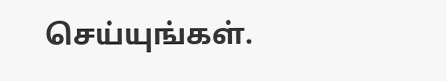செய்யுங்கள்.